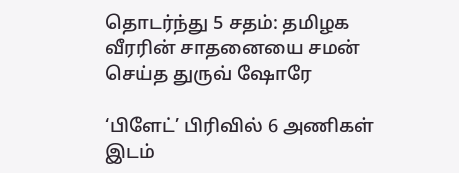தொடர்ந்து 5 சதம்: தமிழக வீரரின் சாதனையை சமன் செய்த துருவ் ஷோரே

‘பிளேட்’ பிரிவில் 6 அணிகள் இடம்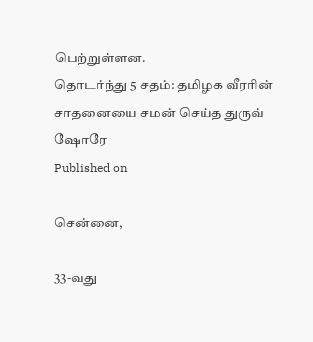பெற்றுள்ளன.
தொடர்ந்து 5 சதம்: தமிழக வீரரின் சாதனையை சமன் செய்த துருவ் ஷோரே
Published on

சென்னை,

33-வது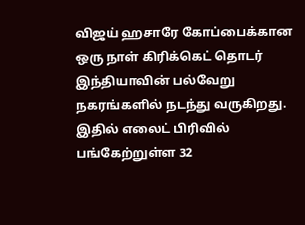விஜய் ஹசாரே கோப்பைக்கான ஒரு நாள் கிரிக்கெட் தொடர் இந்தியாவின் பல்வேறு நகரங்களில் நடந்து வருகிறது. இதில் எலைட் பிரிவில் பங்கேற்றுள்ள 32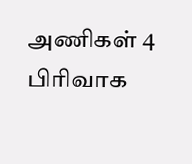அணிகள் 4 பிரிவாக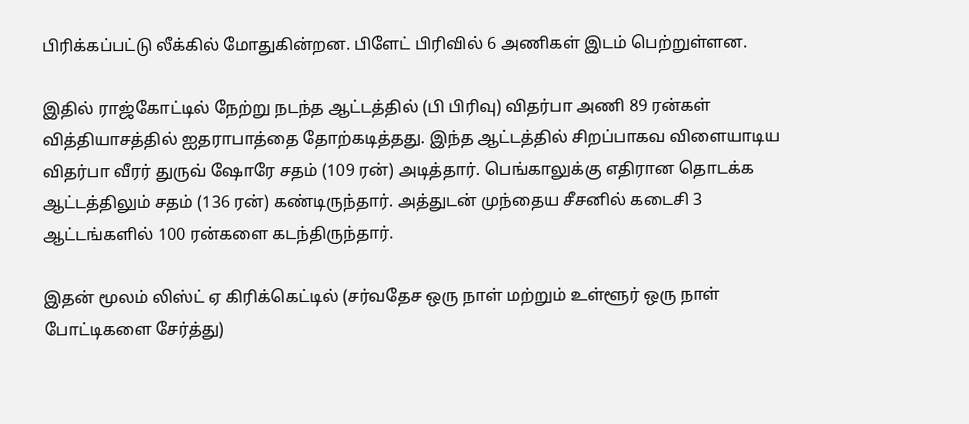பிரிக்கப்பட்டு லீக்கில் மோதுகின்றன. பிளேட் பிரிவில் 6 அணிகள் இடம் பெற்றுள்ளன.

இதில் ராஜ்கோட்டில் நேற்று நடந்த ஆட்டத்தில் (பி பிரிவு) விதர்பா அணி 89 ரன்கள் வித்தியாசத்தில் ஐதராபாத்தை தோற்கடித்தது. இந்த ஆட்டத்தில் சிறப்பாகவ விளையாடிய விதர்பா வீரர் துருவ் ஷோரே சதம் (109 ரன்) அடித்தார். பெங்காலுக்கு எதிரான தொடக்க ஆட்டத்திலும் சதம் (136 ரன்) கண்டிருந்தார். அத்துடன் முந்தைய சீசனில் கடைசி 3 ஆட்டங்களில் 100 ரன்களை கடந்திருந்தார்.

இதன் மூலம் லிஸ்ட் ஏ கிரிக்கெட்டில் (சர்வதேச ஒரு நாள் மற்றும் உள்ளூர் ஒரு நாள் போட்டிகளை சேர்த்து)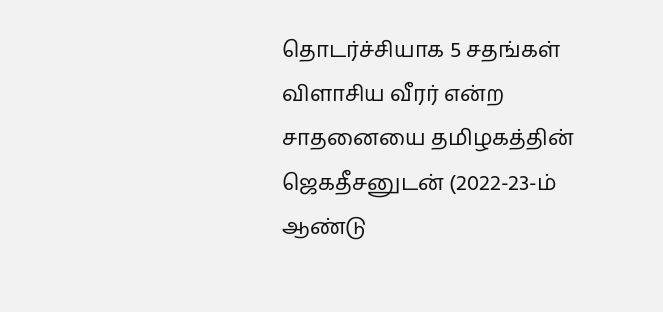தொடர்ச்சியாக 5 சதங்கள்  விளாசிய வீரர் என்ற சாதனையை தமிழகத்தின் ஜெகதீசனுடன் (2022-23-ம் ஆண்டு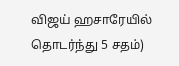விஜய் ஹசாரேயில் தொடர்ந்து 5 சதம்)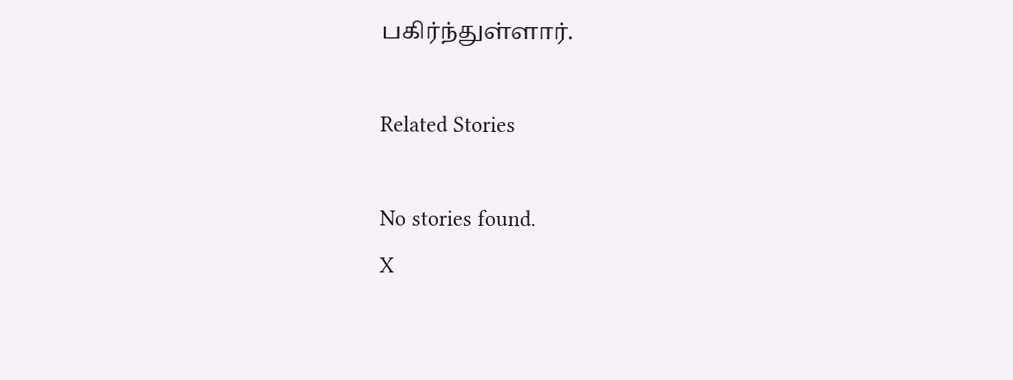பகிர்ந்துள்ளார்.

Related Stories

No stories found.
X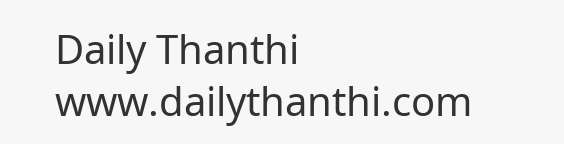Daily Thanthi
www.dailythanthi.com